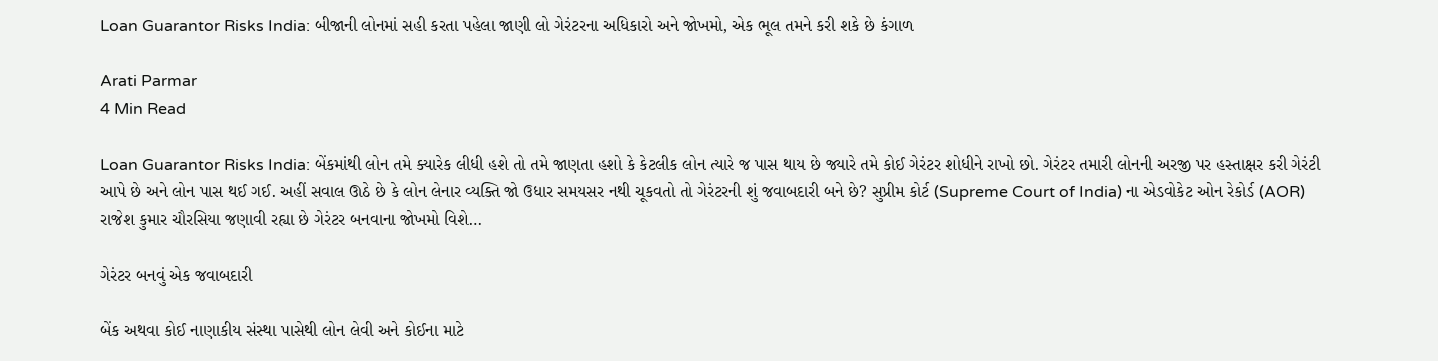Loan Guarantor Risks India: બીજાની લોનમાં સહી કરતા પહેલા જાણી લો ગેરંટરના અધિકારો અને જોખમો, એક ભૂલ તમને કરી શકે છે કંગાળ

Arati Parmar
4 Min Read

Loan Guarantor Risks India: બેંકમાંથી લોન તમે ક્યારેક લીધી હશે તો તમે જાણતા હશો કે કેટલીક લોન ત્યારે જ પાસ થાય છે જ્યારે તમે કોઈ ગેરંટર શોધીને રાખો છો. ગેરંટર તમારી લોનની અરજી પર હસ્તાક્ષર કરી ગેરંટી આપે છે અને લોન પાસ થઈ ગઈ. અહીં સવાલ ઊઠે છે કે લોન લેનાર વ્યક્તિ જો ઉધાર સમયસર નથી ચૂકવતો તો ગેરંટરની શું જવાબદારી બને છે? સુપ્રીમ કોર્ટ (Supreme Court of India) ના એડવોકેટ ઓન રેકોર્ડ (AOR) રાજેશ કુમાર ચૌરસિયા જણાવી રહ્યા છે ગેરંટર બનવાના જોખમો વિશે…

ગેરંટર બનવું એક જવાબદારી

બેંક અથવા કોઈ નાણાકીય સંસ્થા પાસેથી લોન લેવી અને કોઈના માટે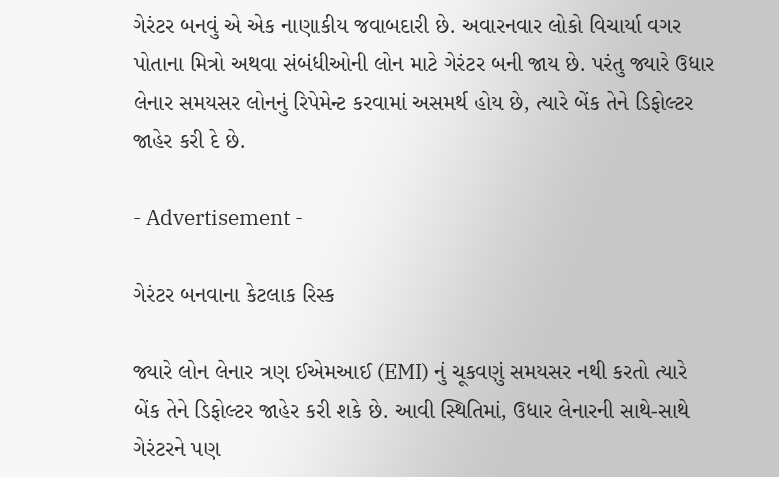ગેરંટર બનવું એ એક નાણાકીય જવાબદારી છે. અવારનવાર લોકો વિચાર્યા વગર પોતાના મિત્રો અથવા સંબંધીઓની લોન માટે ગેરંટર બની જાય છે. પરંતુ જ્યારે ઉધાર લેનાર સમયસર લોનનું રિપેમેન્ટ કરવામાં અસમર્થ હોય છે, ત્યારે બેંક તેને ડિફોલ્ટર જાહેર કરી દે છે.

- Advertisement -

ગેરંટર બનવાના કેટલાક રિસ્ક

જ્યારે લોન લેનાર ત્રણ ઈએમઆઈ (EMI) નું ચૂકવણું સમયસર નથી કરતો ત્યારે બેંક તેને ડિફોલ્ટર જાહેર કરી શકે છે. આવી સ્થિતિમાં, ઉધાર લેનારની સાથે-સાથે ગેરંટરને પણ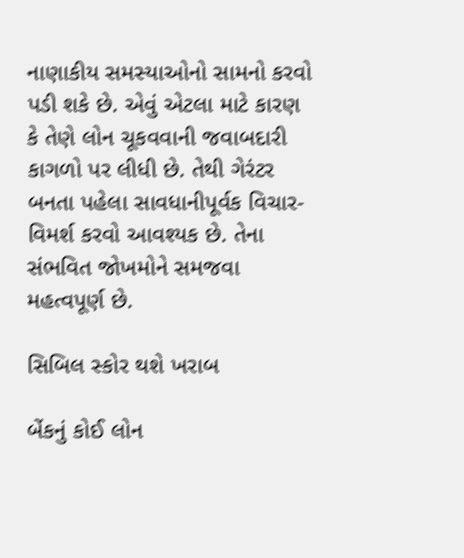નાણાકીય સમસ્યાઓનો સામનો કરવો પડી શકે છે. એવું એટલા માટે કારણ કે તેણે લોન ચૂકવવાની જવાબદારી કાગળો પર લીધી છે. તેથી ગેરંટર બનતા પહેલા સાવધાનીપૂર્વક વિચાર-વિમર્શ કરવો આવશ્યક છે. તેના સંભવિત જોખમોને સમજવા મહત્વપૂર્ણ છે.

સિબિલ સ્કોર થશે ખરાબ

બેંકનું કોઈ લોન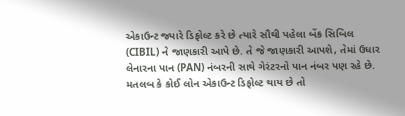એકાઉન્ટ જ્યારે ડિફોલ્ટ કરે છે ત્યારે સૌથી પહેલા બેંક સિબિલ (CIBIL) ને જાણકારી આપે છે. તે જે જાણકારી આપશે, તેમાં ઉધાર લેનારના પાન (PAN) નંબરની સાથે ગેરંટરનો પાન નંબર પણ રહે છે. મતલબ કે કોઈ લોન એકાઉન્ટ ડિફોલ્ટ થાય છે તો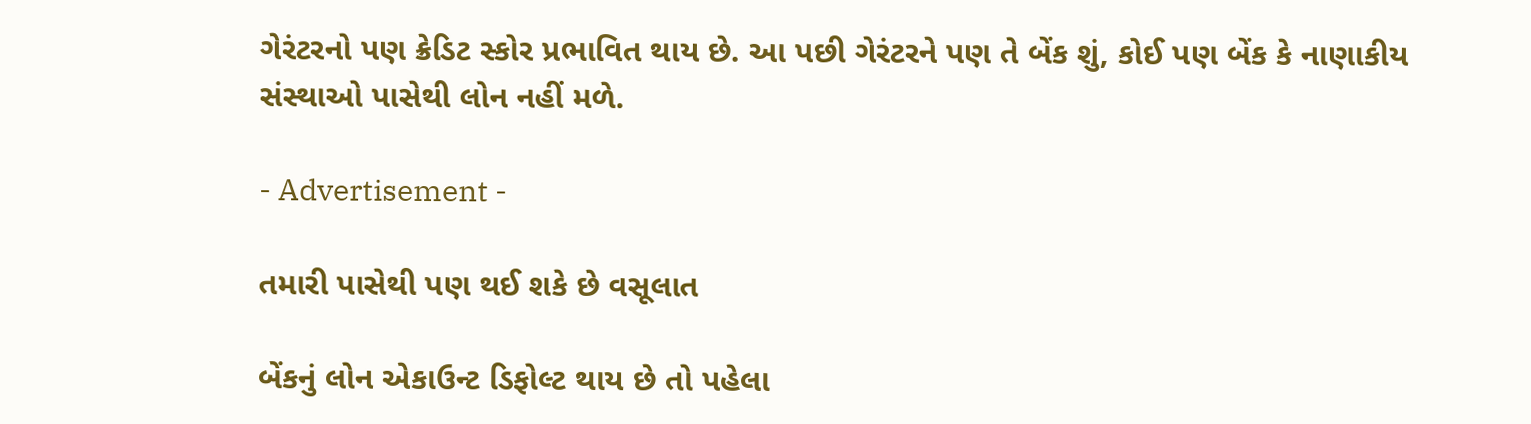ગેરંટરનો પણ ક્રેડિટ સ્કોર પ્રભાવિત થાય છે. આ પછી ગેરંટરને પણ તે બેંક શું, કોઈ પણ બેંક કે નાણાકીય સંસ્થાઓ પાસેથી લોન નહીં મળે.

- Advertisement -

તમારી પાસેથી પણ થઈ શકે છે વસૂલાત

બેંકનું લોન એકાઉન્ટ ડિફોલ્ટ થાય છે તો પહેલા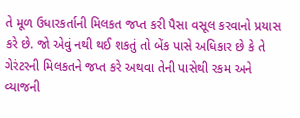તે મૂળ ઉધારકર્તાની મિલકત જપ્ત કરી પૈસા વસૂલ કરવાનો પ્રયાસ કરે છે. જો એવું નથી થઈ શકતું તો બેંક પાસે અધિકાર છે કે તે ગેરંટરની મિલકતને જપ્ત કરે અથવા તેની પાસેથી રકમ અને વ્યાજની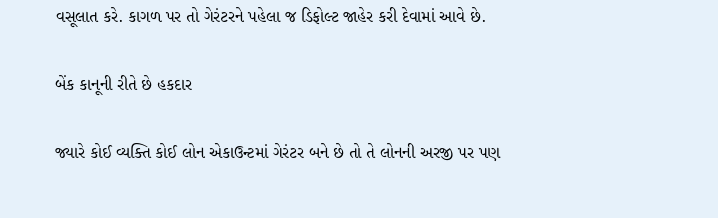વસૂલાત કરે. કાગળ પર તો ગેરંટરને પહેલા જ ડિફોલ્ટ જાહેર કરી દેવામાં આવે છે.

બેંક કાનૂની રીતે છે હકદાર

જ્યારે કોઈ વ્યક્તિ કોઈ લોન એકાઉન્ટમાં ગેરંટર બને છે તો તે લોનની અરજી પર પણ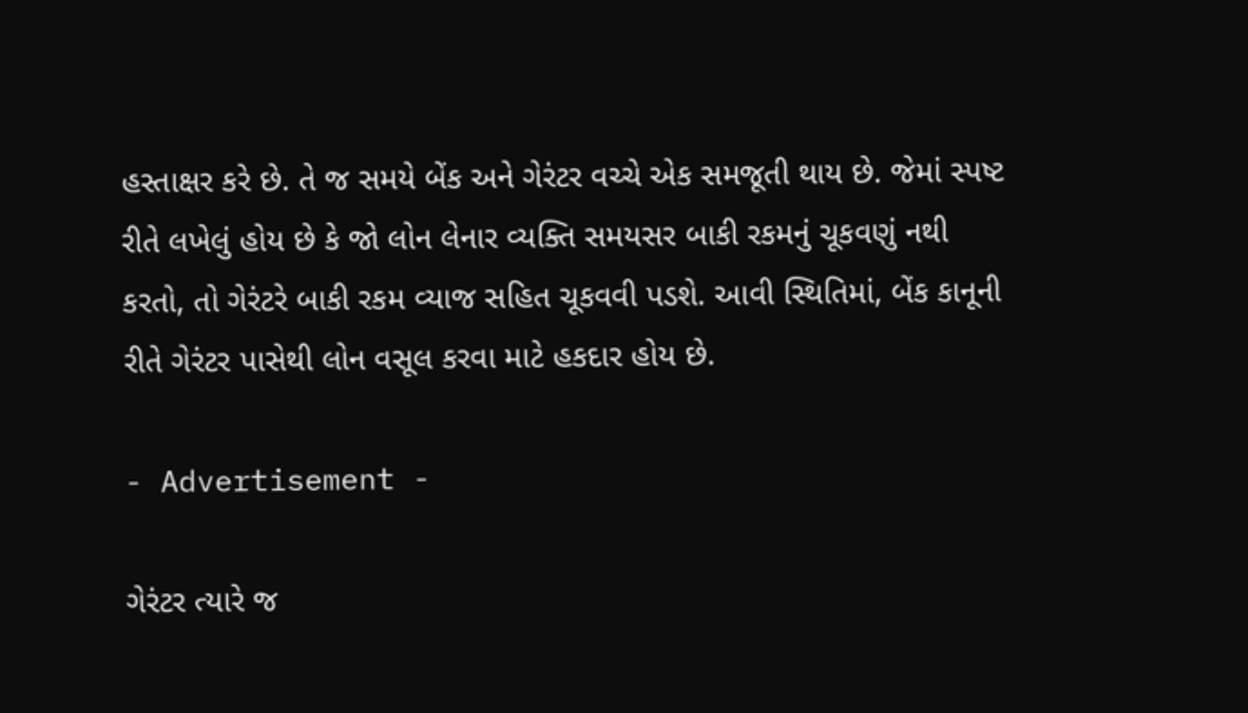હસ્તાક્ષર કરે છે. તે જ સમયે બેંક અને ગેરંટર વચ્ચે એક સમજૂતી થાય છે. જેમાં સ્પષ્ટ રીતે લખેલું હોય છે કે જો લોન લેનાર વ્યક્તિ સમયસર બાકી રકમનું ચૂકવણું નથી કરતો, તો ગેરંટરે બાકી રકમ વ્યાજ સહિત ચૂકવવી પડશે. આવી સ્થિતિમાં, બેંક કાનૂની રીતે ગેરંટર પાસેથી લોન વસૂલ કરવા માટે હકદાર હોય છે.

- Advertisement -

ગેરંટર ત્યારે જ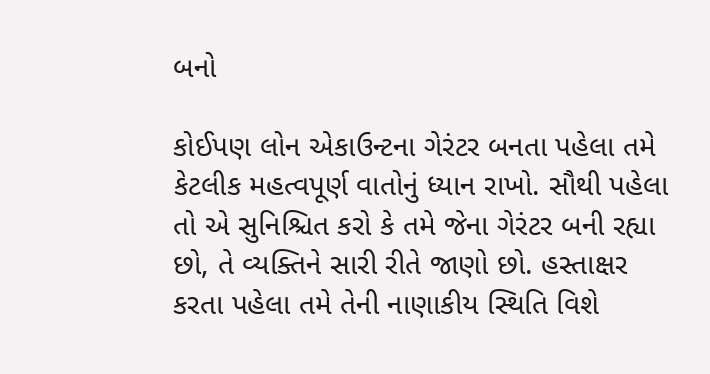બનો

કોઈપણ લોન એકાઉન્ટના ગેરંટર બનતા પહેલા તમે કેટલીક મહત્વપૂર્ણ વાતોનું ધ્યાન રાખો. સૌથી પહેલા તો એ સુનિશ્ચિત કરો કે તમે જેના ગેરંટર બની રહ્યા છો, તે વ્યક્તિને સારી રીતે જાણો છો. હસ્તાક્ષર કરતા પહેલા તમે તેની નાણાકીય સ્થિતિ વિશે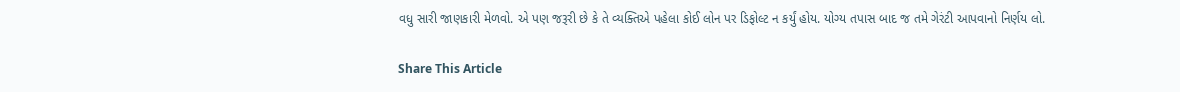વધુ સારી જાણકારી મેળવો. એ પણ જરૂરી છે કે તે વ્યક્તિએ પહેલા કોઈ લોન પર ડિફોલ્ટ ન કર્યું હોય. યોગ્ય તપાસ બાદ જ તમે ગેરંટી આપવાનો નિર્ણય લો.

Share This Article